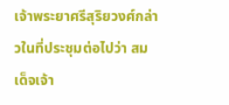เจ้าพระยาศรีสุริยวงศ์กล่าวในที่ประชุมต่อไปว่า สมเด็จเจ้า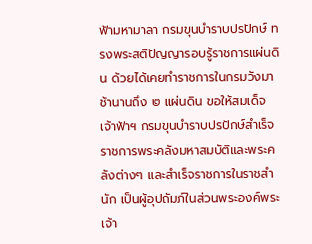ฟ้ามหามาลา กรมขุนบำราบปรปักษ์ ทรงพระสติปัญญารอบรู้ราชการแผ่นดิน ด้วยได้เคยทำราชการในกรมวังมาช้านานถึง ๒ แผ่นดิน ขอให้สมเด็จเจ้าฟ้าฯ กรมขุนบำราบปรปักษ์สำเร็จราชการพระคลังมหาสมบัติและพระคลังต่างๆ และสำเร็จราชการในราชสำนัก เป็นผู้อุปถัมภ์ในส่วนพระองค์พระเจ้า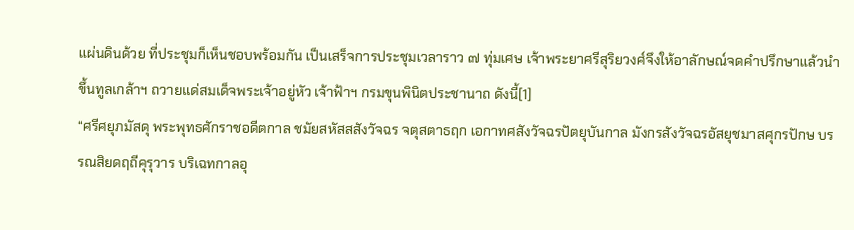แผ่นดินด้วย ที่ประชุมก็เห็นชอบพร้อมกัน เป็นเสร็จการประชุมเวลาราว ๗ ทุ่มเศษ เจ้าพระยาศรีสุริยวงศ์จึงให้อาลักษณ์จดคำปรึกษาแล้วนำขึ้นทูลเกล้าฯ ถวายแด่สมเด็จพระเจ้าอยู่หัว เจ้าฟ้าฯ กรมขุนพินิตประชานาถ ดังนี้[1]
“ศรีศยุภมัสดุ พระพุทธศักราชอดีตกาล ชมัยสหัสสสังวัจฉร จตุสตาธฤก เอกาทศสังวัจฉรปัตยุบันกาล มังกรสังวัจฉรอัสยุชมาสศุกรปักษ บรรณสิยดฤถีคุรุวาร บริเฉทกาลอุ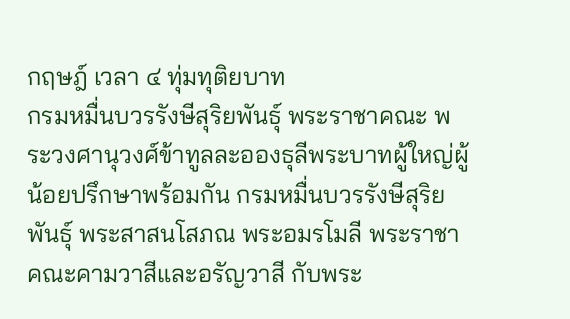กฤษฎ์ เวลา ๔ ทุ่มทุติยบาท
กรมหมื่นบวรรังษีสุริยพันธุ์ พระราชาคณะ พระวงศานุวงศ์ข้าทูลละอองธุลีพระบาทผู้ใหญ่ผู้น้อยปรึกษาพร้อมกัน กรมหมื่นบวรรังษีสุริยพันธุ์ พระสาสนโสภณ พระอมรโมลี พระราชาคณะคามวาสีและอรัญวาสี กับพระ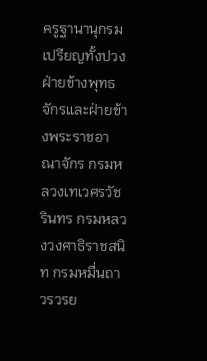ครูฐานานุกรมเปรียญทั้งปวงฝ่ายข้างพุทธจักรและฝ่ายข้างพระราชอาณาจักร กรมหลวงเทเวศรวัชรินทร กรมหลวงวงศาธิราชสนิท กรมหมื่นถาวรวรย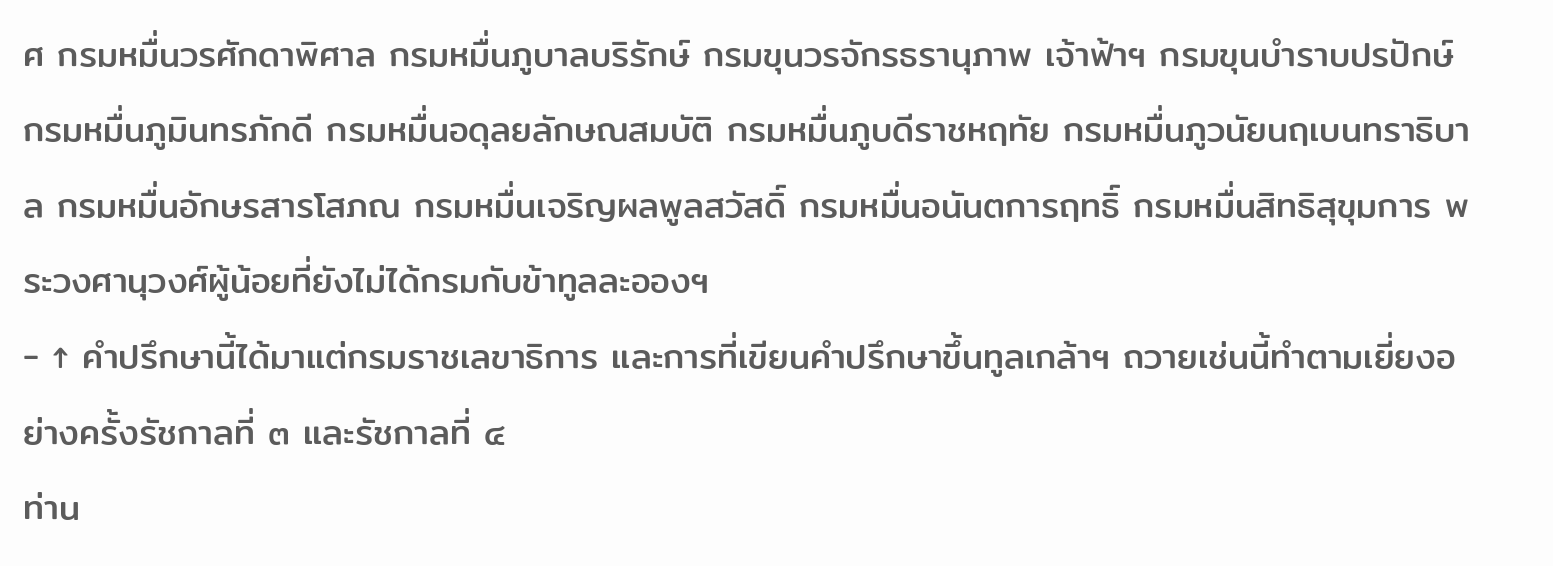ศ กรมหมื่นวรศักดาพิศาล กรมหมื่นภูบาลบริรักษ์ กรมขุนวรจักรธรานุภาพ เจ้าฟ้าฯ กรมขุนบำราบปรปักษ์ กรมหมื่นภูมินทรภักดี กรมหมื่นอดุลยลักษณสมบัติ กรมหมื่นภูบดีราชหฤทัย กรมหมื่นภูวนัยนฤเบนทราธิบาล กรมหมื่นอักษรสารโสภณ กรมหมื่นเจริญผลพูลสวัสดิ์ กรมหมื่นอนันตการฤทธิ์ กรมหมื่นสิทธิสุขุมการ พระวงศานุวงศ์ผู้น้อยที่ยังไม่ได้กรมกับข้าทูลละอองฯ
- ↑ คำปรึกษานี้ได้มาแต่กรมราชเลขาธิการ และการที่เขียนคำปรึกษาขึ้นทูลเกล้าฯ ถวายเช่นนี้ทำตามเยี่ยงอย่างครั้งรัชกาลที่ ๓ และรัชกาลที่ ๔
ท่าน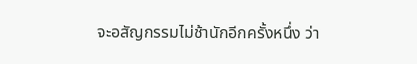จะอสัญกรรมไม่ช้านักอีกครั้งหนึ่ง ว่า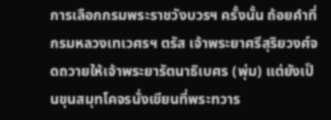การเลือกกรมพระราชวังบวรฯ ครั้งนั้น ถ้อยคำที่กรมหลวงเทเวศรฯ ตรัส เจ้าพระยาศรีสุริยวงศ์จดถวายให้เจ้าพระยารัตนาธิเบศร (พุ่ม) แต่ยังเป็นขุนสมุทโคจรนั่งเขียนที่พระทวาร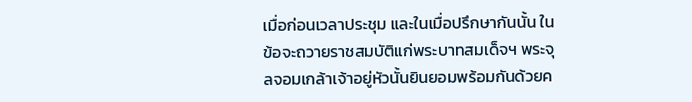เมื่อก่อนเวลาประชุม และในเมื่อปรึกษากันนั้น ในข้อจะถวายราชสมบัติแก่พระบาทสมเด็จฯ พระจุลจอมเกล้าเจ้าอยู่หัวนั้นยินยอมพร้อมกันด้วยค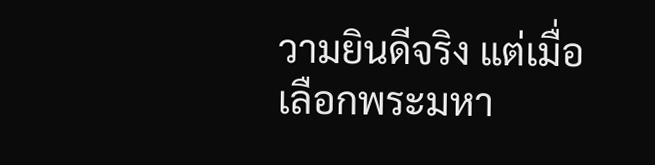วามยินดีจริง แต่เมื่อเลือกพระมหา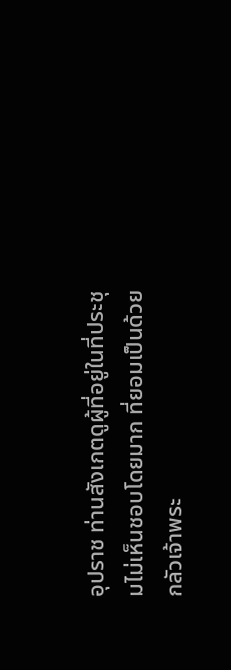อุปราช ท่านสังเกตดูผู้ที่อยู่ในที่ประชุมไม่เห็นชอบโดยมาก ที่ยอมเป็นด้วยกลัวเจ้าพระ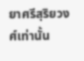ยาศรีสุริยวงศ์เท่านั้น